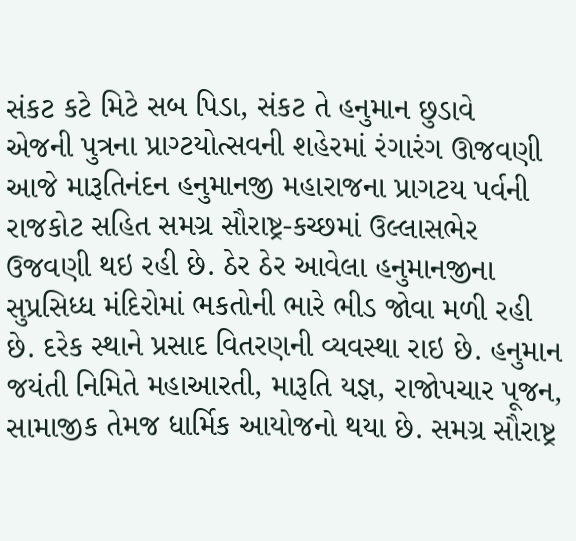સંકટ કટે મિટે સબ પિડા, સંકટ તે હનુમાન છુડાવે
એજની પુત્રના પ્રાગ્ટયોત્સવની શહેરમાં રંગારંગ ઊજવણી
આજે મારૂતિનંદન હનુમાનજી મહારાજના પ્રાગટય પર્વની રાજકોટ સહિત સમગ્ર સૌરાષ્ટ્ર-કચ્છમાં ઉલ્લાસભેર ઉજવણી થઇ રહી છે. ઠેર ઠેર આવેલા હનુમાનજીના સુપ્રસિધ્ધ મંદિરોમાં ભકતોની ભારે ભીડ જોવા મળી રહી છે. દરેક સ્થાને પ્રસાદ વિતરણની વ્યવસ્થા રાઇ છે. હનુમાન જયંતી નિમિતે મહાઆરતી, મારૂતિ યજ્ઞ, રાજોપચાર પૂજન, સામાજીક તેમજ ધાર્મિક આયોજનો થયા છે. સમગ્ર સૌરાષ્ટ્ર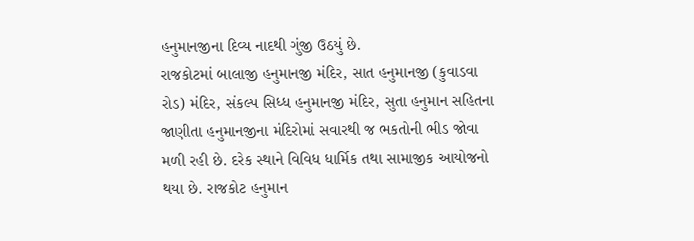હનુમાનજીના દિવ્ય નાદથી ગુંજી ઉઠયું છે.
રાજકોટમાં બાલાજી હનુમાનજી મંદિર, સાત હનુમાનજી (કુવાડવા રોડ) મંદિર, સંકલ્પ સિધ્ધ હનુમાનજી મંદિર, સુતા હનુમાન સહિતના જાણીતા હનુમાનજીના મંદિરોમાં સવારથી જ ભકતોની ભીડ જોવા મળી રહી છે. દરેક સ્થાને વિવિધ ધાર્મિક તથા સામાજીક આયોજનો થયા છે. રાજકોટ હનુમાન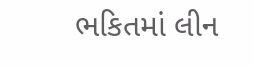ભકિતમાં લીન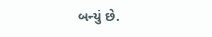બન્યું છે.